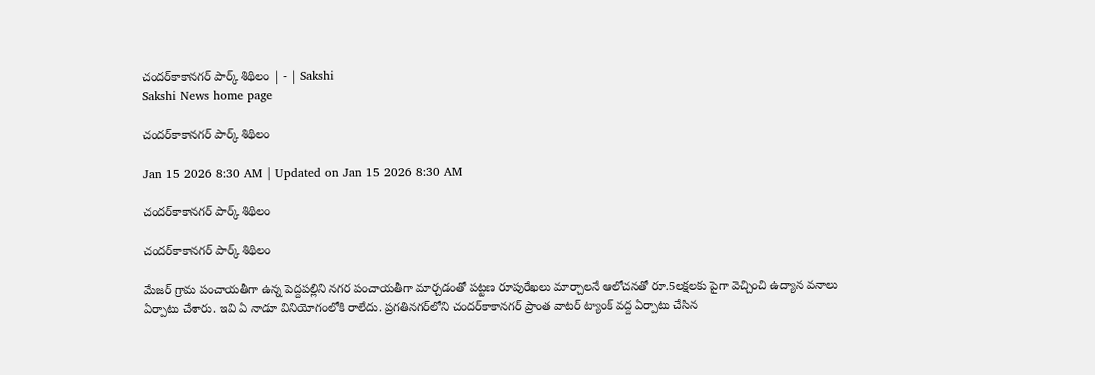చందర్‌కాకానగర్‌ పార్క్‌ శిథిలం | - | Sakshi
Sakshi News home page

చందర్‌కాకానగర్‌ పార్క్‌ శిథిలం

Jan 15 2026 8:30 AM | Updated on Jan 15 2026 8:30 AM

చందర్‌కాకానగర్‌ పార్క్‌ శిథిలం

చందర్‌కాకానగర్‌ పార్క్‌ శిథిలం

మేజర్‌ గ్రామ పంచాయతీగా ఉన్న పెద్దపల్లిని నగర పంచాయతీగా మార్చడంతో పట్టణ రూపురేఖలు మార్చాలనే ఆలోచనతో రూ.5లక్షలకు పైగా వెచ్చించి ఉద్యాన వనాలు ఏర్పాటు చేశారు. ఇవి ఏ నాడూ వినియోగంలోకి రాలేదు. ప్రగతినగర్‌లోని చందర్‌కాకానగర్‌ ప్రాంత వాటర్‌ ట్యాంక్‌ వద్ద ఏర్పాటు చేసిన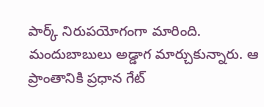పార్క్‌ నిరుపయోగంగా మారింది. మందుబాబులు అడ్డాగ మార్చుకున్నారు. ఆ ప్రాంతానికి ప్రధాన గేట్‌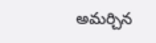అమర్చిన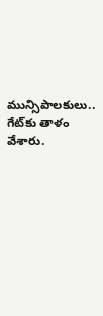మున్సిపాలకులు.. గేట్‌కు తాళం వేశారు.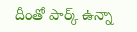దీంతో పార్క్‌ ఉన్నా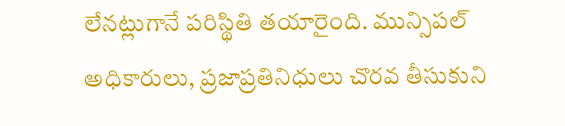లేనట్లుగానే పరిస్థితి తయారైంది. మున్సిపల్‌ అధికారులు, ప్రజాప్రతినిధులు చొరవ తీసుకుని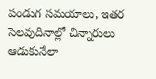పండుగ సమయాలు, ఇతర సెలవుదినాల్లో చిన్నారులు ఆడుకునేలా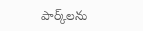పార్క్‌లను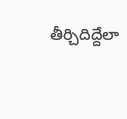తీర్చిదిద్దేలా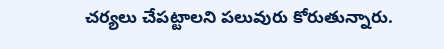చర్యలు చేపట్టాలని పలువురు కోరుతున్నారు.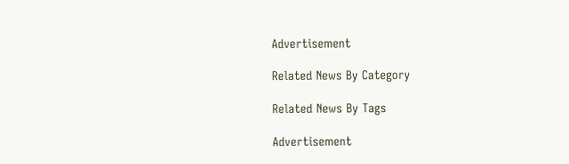Advertisement

Related News By Category

Related News By Tags

Advertisement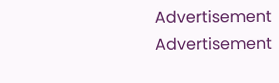Advertisement
Advertisement